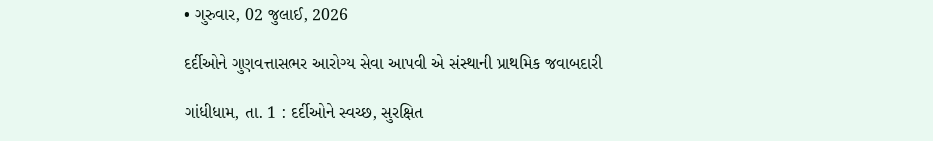• ગુરુવાર, 02 જુલાઈ, 2026

દર્દીઓને ગુણવત્તાસભર આરોગ્ય સેવા આપવી એ સંસ્થાની પ્રાથમિક જવાબદારી

ગાંધીધામ, તા. 1 : દર્દીઓને સ્વચ્છ, સુરક્ષિત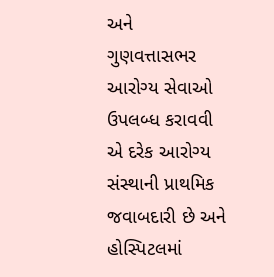અને ગુણવત્તાસભર આરોગ્ય સેવાઓ ઉપલબ્ધ કરાવવી એ દરેક આરોગ્ય સંસ્થાની પ્રાથમિક જવાબદારી છે અને હોસ્પિટલમાં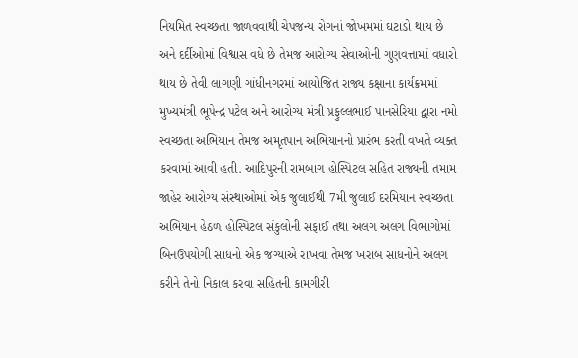નિયમિત સ્વચ્છતા જાળવવાથી ચેપજન્ય રોગનાં જોખમમાં ઘટાડો થાય છે અને દર્દીઓમાં વિશ્વાસ વધે છે તેમજ આરોગ્ય સેવાઓની ગુણવત્તામાં વધારો થાય છે તેવી લાગણી ગાંધીનગરમાં આયોજિત રાજ્ય કક્ષાના કાર્યક્રમમાં મુખ્યમંત્રી ભૂપેન્દ્ર પટેલ અને આરોગ્ય મંત્રી પ્રફુલ્લભાઈ પાનસેરિયા દ્વારા નમો સ્વચ્છતા અભિયાન તેમજ અમૃતપાન અભિયાનનો પ્રારંભ કરતી વખતે વ્યક્ત કરવામાં આવી હતી. આદિપુરની રામબાગ હોસ્પિટલ સહિત રાજ્યની તમામ જાહેર આરોગ્ય સંસ્થાઓમાં એક જુલાઈથી 7મી જુલાઈ દરમિયાન સ્વચ્છતા અભિયાન હેઠળ હોસ્પિટલ સંકુલોની સફાઈ તથા અલગ અલગ વિભાગોમાં બિનઉપયોગી સાધનો એક જગ્યાએ રાખવા તેમજ ખરાબ સાધનોને અલગ કરીને તેનો નિકાલ કરવા સહિતની કામગીરી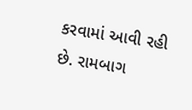કરવામાં આવી રહી છે. રામબાગ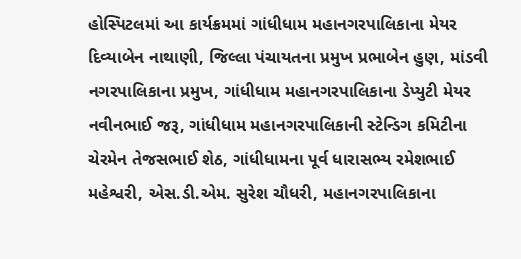હોસ્પિટલમાં આ કાર્યક્રમમાં ગાંધીધામ મહાનગરપાલિકાના મેયર દિવ્યાબેન નાથાણી, જિલ્લા પંચાયતના પ્રમુખ પ્રભાબેન હુણ, માંડવી નગરપાલિકાના પ્રમુખ, ગાંધીધામ મહાનગરપાલિકાના ડેપ્યુટી મેયર નવીનભાઈ જરૂ, ગાંધીધામ મહાનગરપાલિકાની સ્ટેન્ડિગ કમિટીના ચેરમેન તેજસભાઈ શેઠ, ગાંધીધામના પૂર્વ ધારાસભ્ય રમેશભાઈ મહેશ્વરી, એસ.ડી.એમ. સુરેશ ચૌધરી, મહાનગરપાલિકાના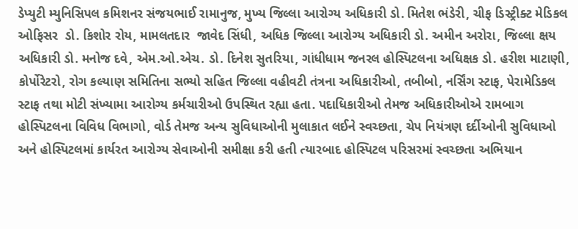ડેપ્યુટી મ્યુનિસિપલ કમિશનર સંજયભાઈ રામાનુજ, મુખ્ય જિલ્લા આરોગ્ય અધિકારી ડો. મિતેશ ભંડેરી, ચીફ ડિસ્ટ્રીક્ટ મેડિકલ ઓફિસર  ડો. કિશોર રોય, મામલતદાર  જાવેદ સિંધી, અધિક જિલ્લા આરોગ્ય અધિકારી ડો. અમીન અરોરા, જિલ્લા ક્ષય અધિકારી ડો. મનોજ દવે, એમ.ઓ.એચ. ડો. દિનેશ સુતરિયા, ગાંધીધામ જનરલ હોસ્પિટલના અધિક્ષક ડો. હરીશ માટાણી, કોર્પોરેટરો, રોગ કલ્યાણ સમિતિના સભ્યો સહિત જિલ્લા વહીવટી તંત્રના અધિકારીઓ, તબીબો, નર્સિંગ સ્ટાફ, પેરામેડિકલ સ્ટાફ તથા મોટી સંખ્યામા આરોગ્ય કર્મચારીઓ ઉપસ્થિત રહ્યા હતા. પદાધિકારીઓ તેમજ અધિકારીઓએ રામબાગ હોસ્પિટલના વિવિધ વિભાગો, વોર્ડ તેમજ અન્ય સુવિધાઓની મુલાકાત લઈને સ્વચ્છતા, ચેપ નિયંત્રણ દર્દીઓની સુવિધાઓ અને હોસ્પિટલમાં કાર્યરત આરોગ્ય સેવાઓની સમીક્ષા કરી હતી ત્યારબાદ હોસ્પિટલ પરિસરમાં સ્વચ્છતા અભિયાન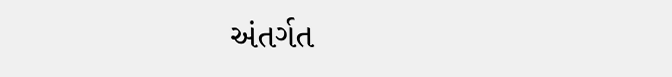અંતર્ગત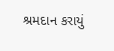શ્રમદાન કરાયું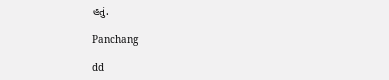હતું.

Panchang

dd